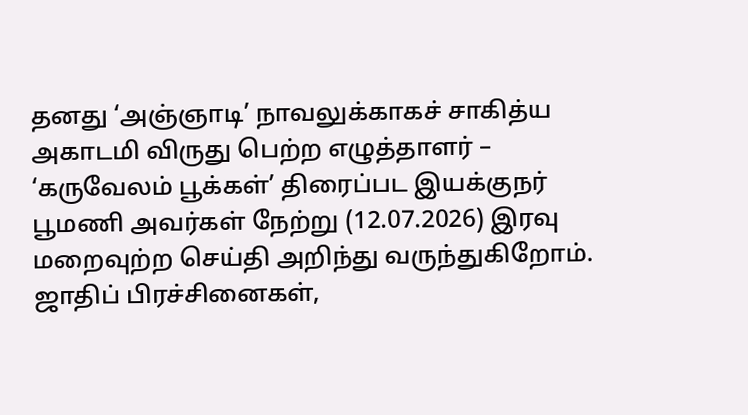தனது ‘அஞ்ஞாடி’ நாவலுக்காகச் சாகித்ய அகாடமி விருது பெற்ற எழுத்தாளர் – ‘கருவேலம் பூக்கள்’ திரைப்பட இயக்குநர் பூமணி அவர்கள் நேற்று (12.07.2026) இரவு மறைவுற்ற செய்தி அறிந்து வருந்துகிறோம். ஜாதிப் பிரச்சினைகள்,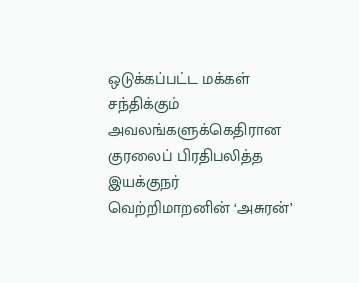ஒடுக்கப்பட்ட மக்கள் சந்திக்கும் அவலங்களுக்கெதிரான குரலைப் பிரதிபலித்த இயக்குநர் வெற்றிமாறனின் ‘அசுரன்’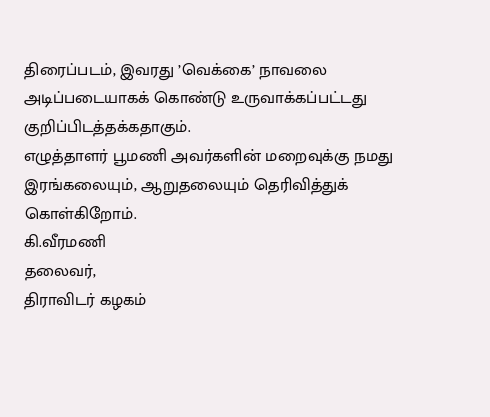திரைப்படம், இவரது ’வெக்கை’ நாவலை அடிப்படையாகக் கொண்டு உருவாக்கப்பட்டது குறிப்பிடத்தக்கதாகும்.
எழுத்தாளர் பூமணி அவர்களின் மறைவுக்கு நமது இரங்கலையும், ஆறுதலையும் தெரிவித்துக் கொள்கிறோம்.
கி.வீரமணி
தலைவர்,
திராவிடர் கழகம்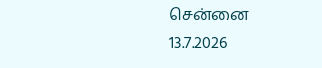சென்னை
13.7.2026